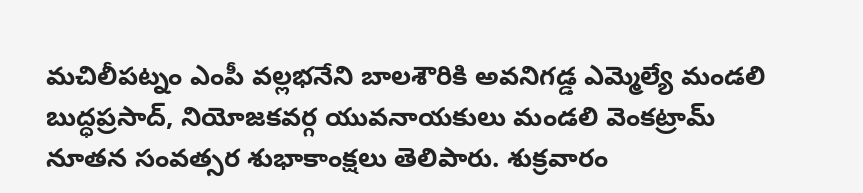మచిలీపట్నం ఎంపీ వల్లభనేని బాలశౌరికి అవనిగడ్డ ఎమ్మెల్యే మండలి బుద్ధప్రసాద్, నియోజకవర్గ యువనాయకులు మండలి వెంకట్రామ్ నూతన సంవత్సర శుభాకాంక్షలు తెలిపారు. శుక్రవారం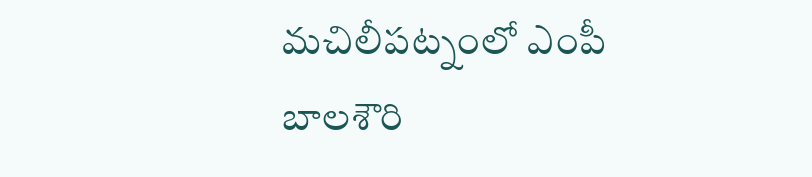మచిలీపట్నంలో ఎంపీ బాలశౌరి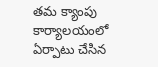తమ క్యాంపు కార్యాలయంలో ఏర్పాటు చేసిన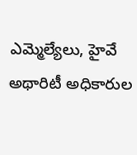ఎమ్మెల్యేలు, హైవే అథారిటీ అధికారుల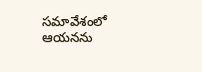సమావేశంలో ఆయనను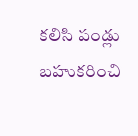కలిసి పండ్లు బహుకరించి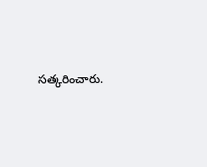సత్కరించారు.